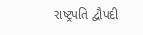રાષ્ટ્રપતિ દ્વૌપદી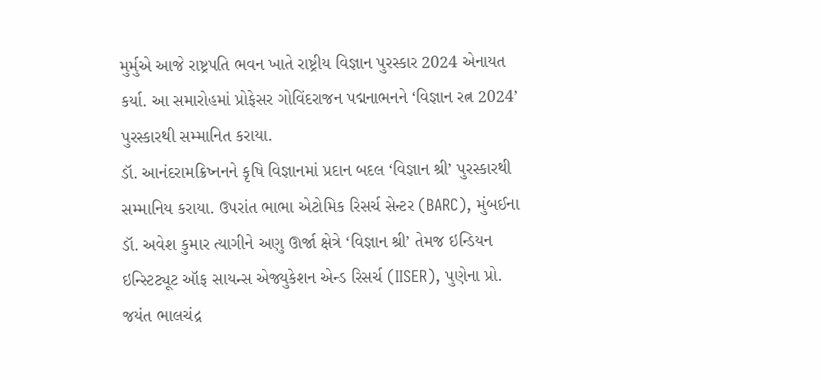મુર્મુએ આજે રાષ્ટ્રપતિ ભવન ખાતે રાષ્ટ્રીય વિજ્ઞાન પુરસ્કાર 2024 એનાયત કર્યા. આ સમારોહમાં પ્રોફેસર ગોવિંદરાજન પદ્મનાભનને ‘વિજ્ઞાન રત્ન 2024’ પુરસ્કારથી સમ્માનિત કરાયા.
ડૉ. આનંદરામક્રિષ્નનને કૃષિ વિજ્ઞાનમાં પ્રદાન બદલ ‘વિજ્ઞાન શ્રી’ પુરસ્કારથી સમ્માનિય કરાયા. ઉપરાંત ભાભા એટોમિક રિસર્ચ સેન્ટર (BARC), મુંબઈના ડૉ. અવેશ કુમાર ત્યાગીને અણુ ઊર્જા ક્ષેત્રે ‘વિજ્ઞાન શ્રી’ તેમજ ઇન્ડિયન ઇન્સ્ટિટ્યૂટ ઑફ સાયન્સ એજ્યુકેશન એન્ડ રિસર્ચ (IISER), પુણેના પ્રો. જયંત ભાલચંદ્ર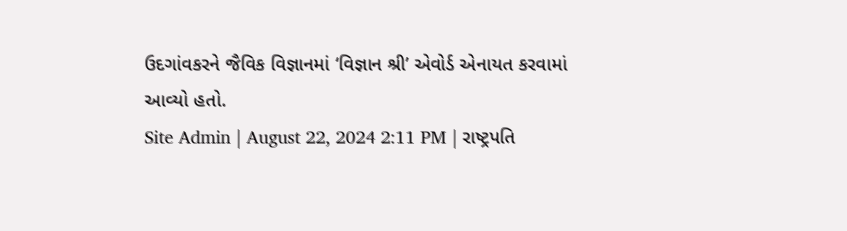ઉદગાંવકરને જૈવિક વિજ્ઞાનમાં ‘વિજ્ઞાન શ્રી’ એવોર્ડ એનાયત કરવામાં આવ્યો હતો.
Site Admin | August 22, 2024 2:11 PM | રાષ્ટ્રપતિ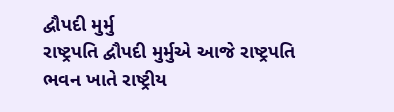દ્વૌપદી મુર્મુ
રાષ્ટ્રપતિ દ્વૌપદી મુર્મુએ આજે રાષ્ટ્રપતિ ભવન ખાતે રાષ્ટ્રીય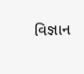વિજ્ઞાન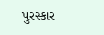પુરસ્કાર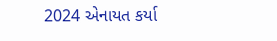2024 એનાયત કર્યા